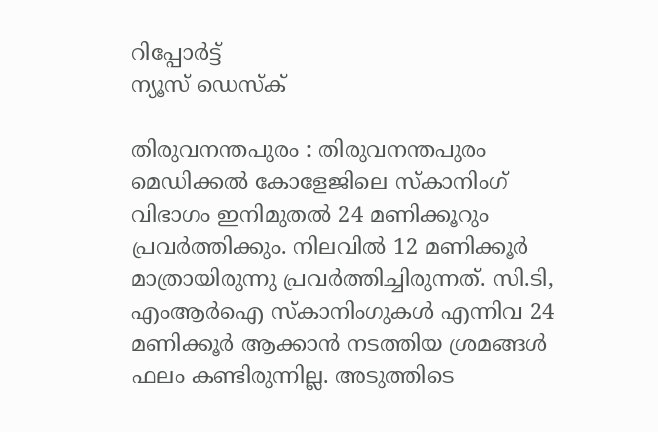റിപ്പോര്‍ട്ട്
ന്യൂസ് ഡെസ്ക്

തിരുവനന്തപുരം : തിരുവനന്തപുരം മെഡിക്കല്‍ കോളേജിലെ സ്‌കാനിംഗ്‌ വിഭാഗം ഇനിമുതല്‍ 24 മണിക്കൂറും പ്രവര്‍ത്തിക്കും. നിലവില്‍ 12 മണിക്കൂര്‍ മാത്രായിരുന്നു പ്രവര്‍ത്തിച്ചിരുന്നത്‌. സി.ടി, എംആര്‍ഐ സ്‌കാനിംഗുകള്‍ എന്നിവ 24 മണിക്കൂര്‍ ആക്കാന്‍ നടത്തിയ ശ്രമങ്ങള്‍ ഫലം കണ്ടിരുന്നില്ല. അടുത്തിടെ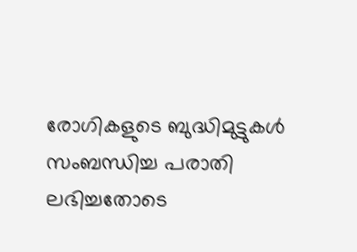രോഗികളുടെ ബുദ്ധിമുട്ടുകള്‍ സംബന്ധിച്ച പരാതി ലഭിച്ചതോടെ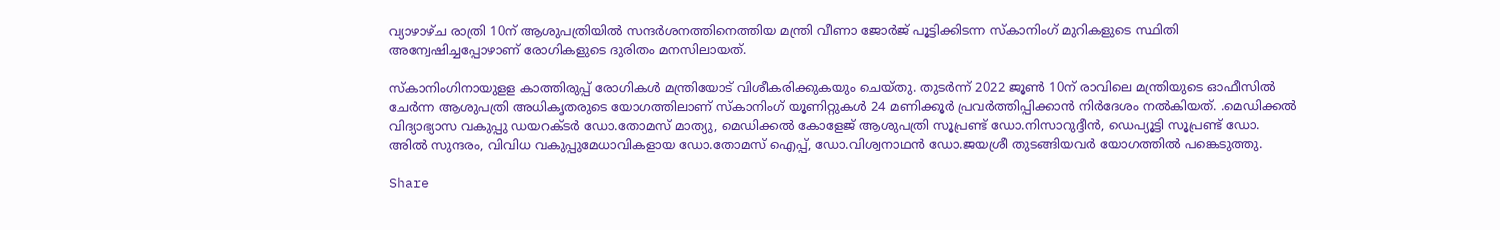വ്യാഴാഴ്‌ച രാത്രി 10ന്‌ ആശുപത്രിയില്‍ സന്ദര്‍ശനത്തിനെത്തിയ മന്ത്രി വീണാ ജോര്‍ജ്‌ പൂട്ടിക്കിടന്ന സ്‌കാനിംഗ്‌ മുറികളുടെ സ്ഥിതി അന്വേഷിച്ചപ്പോഴാണ്‌ രോഗികളുടെ ദുരിതം മനസിലായത്‌.

സ്‌കാനിംഗിനായുളള കാത്തിരുപ്പ്‌ രോഗികള്‍ മന്ത്രിയോട്‌ വിശീകരിക്കുകയും ചെയ്‌തു. തുടര്‍ന്ന്‌ 2022 ജൂണ്‍ 10ന്‌ രാവിലെ മന്ത്രിയുടെ ഓഫീസില്‍ ചേര്‍ന്ന ആശുപത്രി അധികൃതരുടെ യോഗത്തിലാണ്‌ സ്‌കാനിംഗ്‌ യൂണിറ്റുകള്‍ 24 മണിക്കൂര്‍ പ്രവര്‍ത്തിപ്പിക്കാന്‍ നിര്‍ദേശം നല്‍കിയത്‌. .മെഡിക്കല്‍ വിദ്യാഭ്യാസ വകുപ്പു ഡയറക്ടര്‍ ഡോ.തോമസ്‌ മാത്യു, മെഡിക്കല്‍ കോളേജ്‌ ആശുപത്രി സൂപ്രണ്ട്‌ ഡോ.നിസാറുദ്ദീന്‍, ഡെപ്യൂട്ടി സൂപ്രണ്ട്‌ ഡോ. അില്‍ സുന്ദരം, വിവിധ വകുപ്പുമേധാവികളായ ഡോ.തോമസ്‌ ഐപ്പ്‌, ഡോ.വിശ്വനാഥന്‍ ഡോ.ജയശ്രീ തുടങ്ങിയവര്‍ യോഗത്തില്‍ പങ്കെടുത്തു.

Share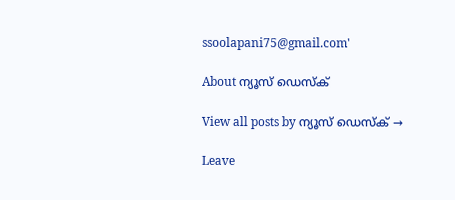ssoolapani75@gmail.com'

About ന്യൂസ് ഡെസ്ക്

View all posts by ന്യൂസ് ഡെസ്ക് →

Leave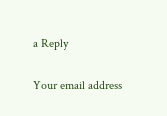a Reply

Your email address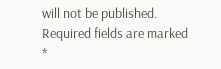will not be published. Required fields are marked *